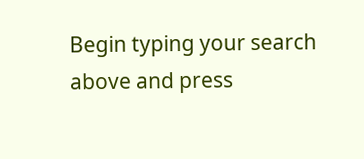Begin typing your search above and press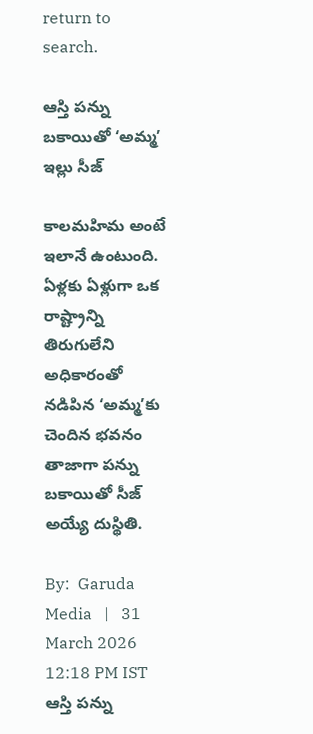return to search.

ఆస్తి పన్ను బకాయితో ‘అమ్మ’ ఇల్లు సీజ్

కాలమహిమ అంటే ఇలానే ఉంటుంది. ఏళ్లకు ఏళ్లుగా ఒక రాష్ట్రాన్ని తిరుగులేని అధికారంతో నడిపిన ‘అమ్మ’కు చెందిన భవనం తాజాగా పన్ను బకాయితో సీజ్ అయ్యే దుస్థితి.

By:  Garuda Media   |   31 March 2026 12:18 PM IST
ఆస్తి పన్ను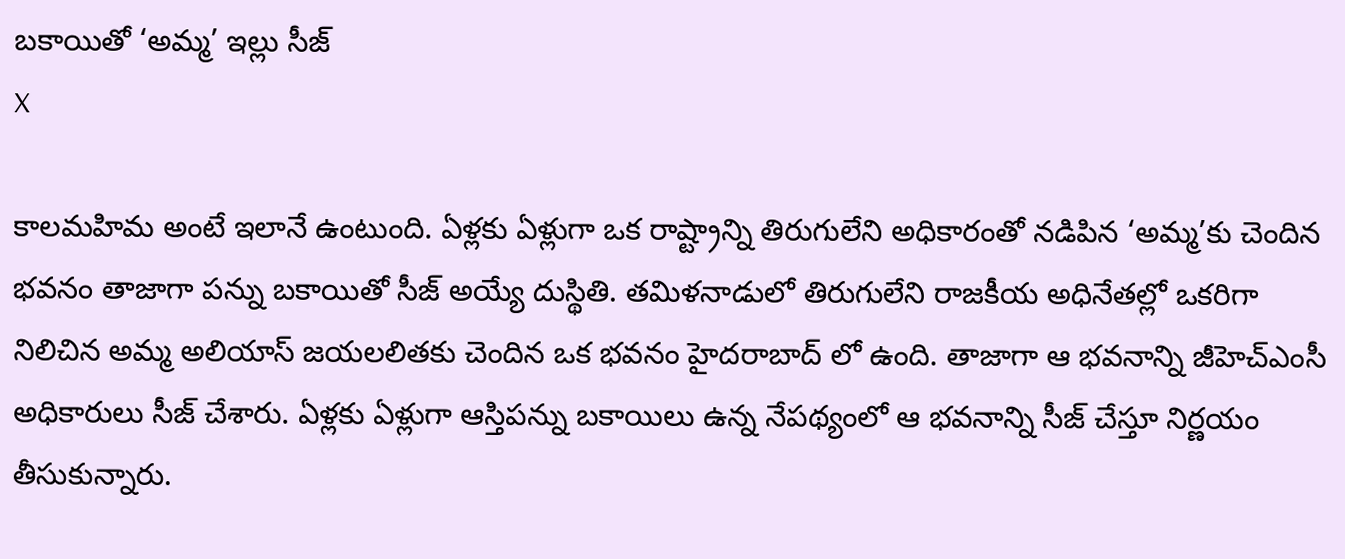బకాయితో ‘అమ్మ’ ఇల్లు సీజ్
X

కాలమహిమ అంటే ఇలానే ఉంటుంది. ఏళ్లకు ఏళ్లుగా ఒక రాష్ట్రాన్ని తిరుగులేని అధికారంతో నడిపిన ‘అమ్మ’కు చెందిన భవనం తాజాగా పన్ను బకాయితో సీజ్ అయ్యే దుస్థితి. తమిళనాడులో తిరుగులేని రాజకీయ అధినేతల్లో ఒకరిగా నిలిచిన అమ్మ అలియాస్ జయలలితకు చెందిన ఒక భవనం హైదరాబాద్ లో ఉంది. తాజాగా ఆ భవనాన్ని జీహెచ్ఎంసీ అధికారులు సీజ్ చేశారు. ఏళ్లకు ఏళ్లుగా ఆస్తిపన్ను బకాయిలు ఉన్న నేపథ్యంలో ఆ భవనాన్ని సీజ్ చేస్తూ నిర్ణయం తీసుకున్నారు.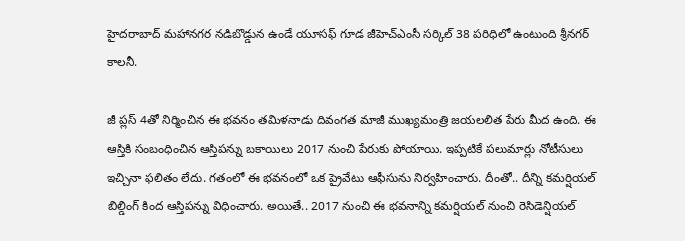హైదరాబాద్ మహానగర నడిబొడ్డున ఉండే యూసఫ్ గూడ జీహెచ్ఎంసీ సర్కిల్ 38 పరిధిలో ఉంటుంది శ్రీనగర్ కాలనీ.

జీ ప్లస్ 4తో నిర్మించిన ఈ భవనం తమిళనాడు దివంగత మాజీ ముఖ్యమంత్రి జయలలిత పేరు మీద ఉంది. ఈ ఆస్తికి సంబంధించిన ఆస్తిపన్ను బకాయిలు 2017 నుంచి పేరుకు పోయాయి. ఇప్పటికే పలుమార్లు నోటీసులు ఇచ్చినా ఫలితం లేదు. గతంలో ఈ భవనంలో ఒక ప్రైవేటు ఆఫీసును నిర్వహించారు. దీంతో.. దీన్ని కమర్షియల్ బిల్డింగ్ కింద ఆస్తిపన్ను విధించారు. అయితే.. 2017 నుంచి ఈ భవనాన్ని కమర్షియల్ నుంచి రెసిడెన్షియల్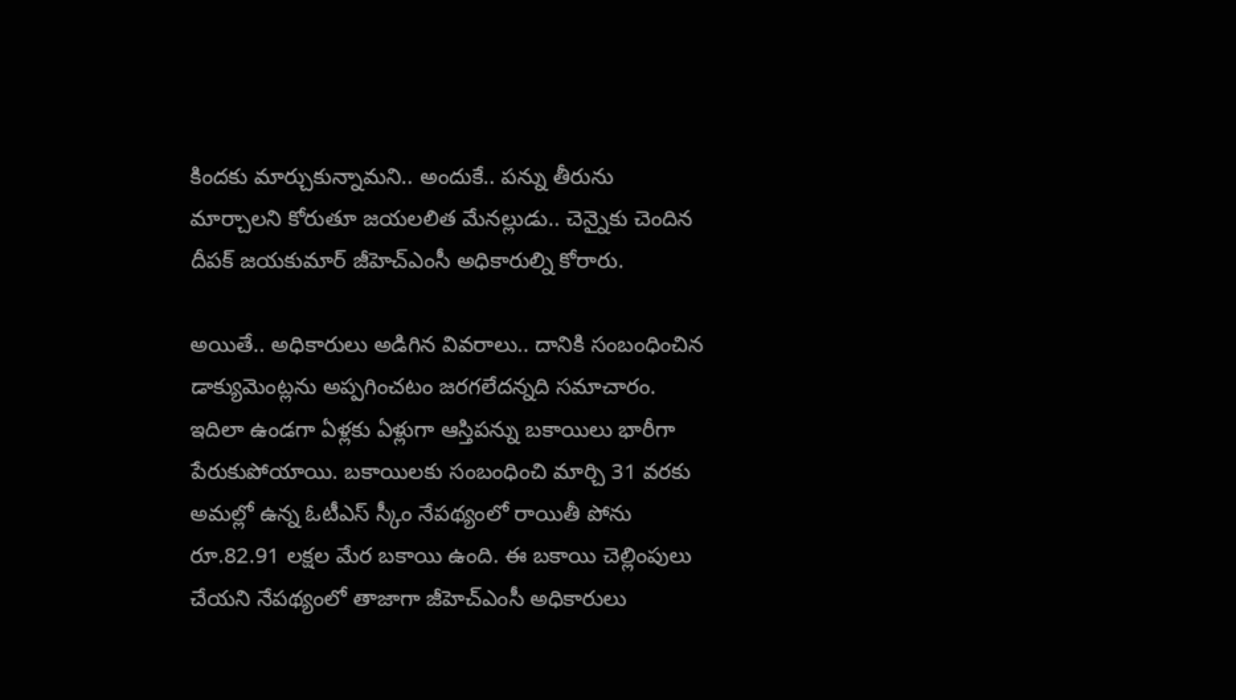కిందకు మార్చుకున్నామని.. అందుకే.. పన్ను తీరును మార్చాలని కోరుతూ జయలలిత మేనల్లుడు.. చెన్నైకు చెందిన దీపక్ జయకుమార్ జీహెచ్ఎంసీ అధికారుల్ని కోరారు.

అయితే.. అధికారులు అడిగిన వివరాలు.. దానికి సంబంధించిన డాక్యుమెంట్లను అప్పగించటం జరగలేదన్నది సమాచారం. ఇదిలా ఉండగా ఏళ్లకు ఏళ్లుగా ఆస్తిపన్ను బకాయిలు భారీగా పేరుకుపోయాయి. బకాయిలకు సంబంధించి మార్చి 31 వరకు అమల్లో ఉన్న ఓటీఎస్ స్కీం నేపథ్యంలో రాయితీ పోను రూ.82.91 లక్షల మేర బకాయి ఉంది. ఈ బకాయి చెల్లింపులు చేయని నేపథ్యంలో తాజాగా జీహెచ్ఎంసీ అధికారులు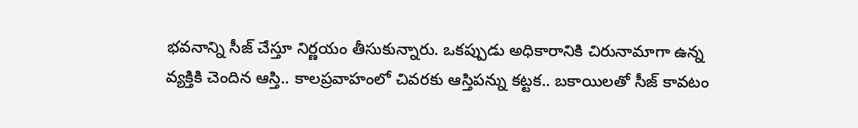భవనాన్ని సీజ్ చేస్తూ నిర్ణయం తీసుకున్నారు. ఒకప్పుడు అధికారానికి చిరునామాగా ఉన్న వ్యక్తికి చెందిన ఆస్తి.. కాలప్రవాహంలో చివరకు ఆస్తిపన్ను కట్టక.. బకాయిలతో సీజ్ కావటం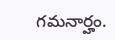గమనార్హం.